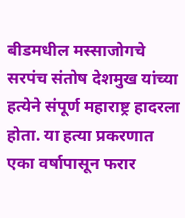बीडमधील मस्साजोगचे सरपंच संतोष देशमुख यांच्या हत्येने संपूर्ण महाराष्ट्र हादरला होता. या हत्या प्रकरणात एका वर्षापासून फरार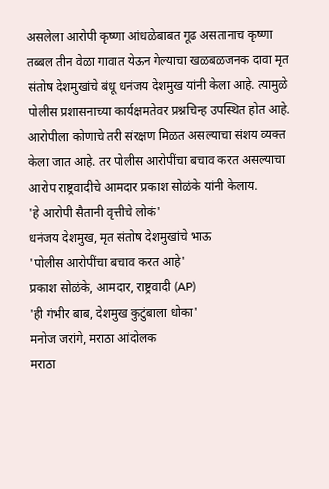असलेला आरोपी कृष्णा आंधळेबाबत गूढ असतानाच कृष्णा तब्बल तीन वेळा गावात येऊन गेल्याचा खळबळजनक दावा मृत संतोष देशमुखांचे बंधू धनंजय देशमुख यांनी केला आहे. त्यामुळे पोलीस प्रशासनाच्या कार्यक्षमतेवर प्रश्नचिन्ह उपस्थित होत आहे. आरोपीला कोणाचे तरी संरक्षण मिळत असल्याचा संशय व्यक्त केला जात आहे. तर पोलीस आरोपींचा बचाव करत असल्याचा आरोप राष्ट्रवादीचे आमदार प्रकाश सोळंके यांनी केलाय.
'हे आरोपी सैतानी वृत्तीचे लोकं'
धनंजय देशमुख, मृत संतोष देशमुखांचे भाऊ
'पोलीस आरोपींचा बचाव करत आहे'
प्रकाश सोळंके, आमदार, राष्ट्रवादी (AP)
'ही गंभीर बाब, देशमुख कुटुंबाला धोका'
मनोज जरांगे, मराठा आंदोलक
मराठा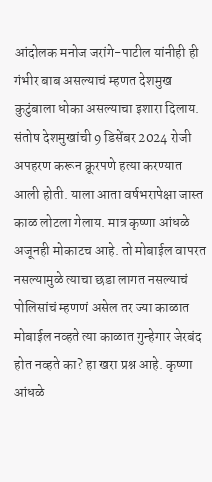आंदोलक मनोज जरांगे-पाटील यांनीही ही गंभीर बाब असल्याचं म्हणत देशमुख कुटुंबाला धोका असल्याचा इशारा दिलाय. संतोष देशमुखांची 9 डिसेंबर 2024 रोजी अपहरण करून क्रूरपणे हत्या करण्यात आली होती. याला आता वर्षभरापेक्षा जास्त काळ लोटला गेलाय. मात्र कृष्णा आंधळे अजूनही मोकाटच आहे. तो मोबाईल वापरत नसल्यामुळे त्याचा छडा लागत नसल्याचं पोलिसांचं म्हणणं असेल तर ज्या काळात मोबाईल नव्हते त्या काळात गुन्हेगार जेरबंद होत नव्हते का? हा खरा प्रश्न आहे. कृष्णा आंधळे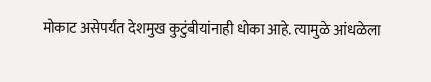मोकाट असेपर्यंत देशमुख कुटुंबीयांनाही धोका आहे. त्यामुळे आंधळेला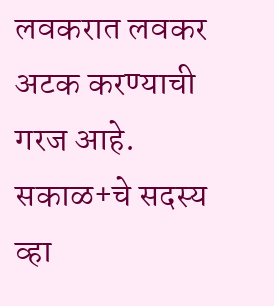लवकरात लवकर अटक करण्याची गरज आहे.
सकाळ+चे सदस्य व्हा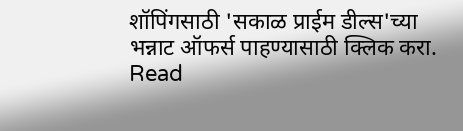शॉपिंगसाठी 'सकाळ प्राईम डील्स'च्या भन्नाट ऑफर्स पाहण्यासाठी क्लिक करा.
Read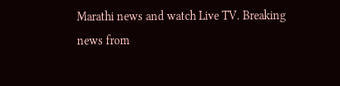Marathi news and watch Live TV. Breaking news from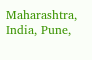Maharashtra, India, Pune,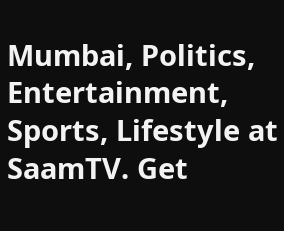Mumbai, Politics, Entertainment, Sports, Lifestyle at SaamTV. Get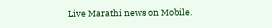Live Marathi news on Mobile.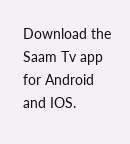Download the Saam Tv app for Android and IOS.